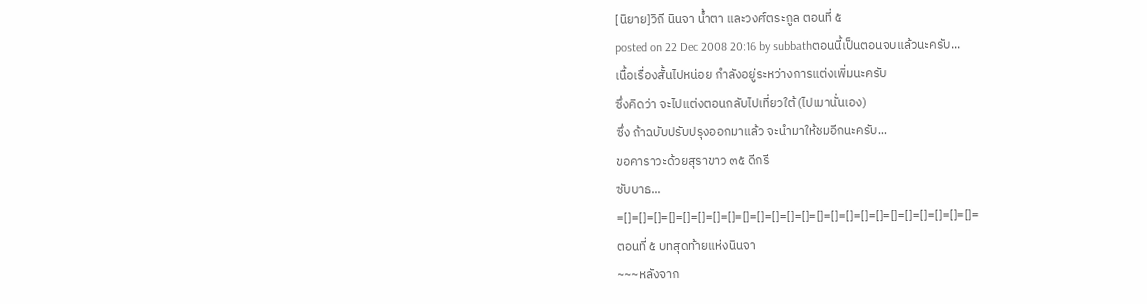[นิยาย]วิถี นินจา น้ำตา และวงศ์ตระกูล ตอนที่ ๕
posted on 22 Dec 2008 20:16 by subbathตอนนี้เป็นตอนจบแล้วนะครับ...
เนื้อเรื่องสั้นไปหน่อย กำลังอยู่ระหว่างการแต่งเพิ่มนะครับ
ซึ่งคิดว่า จะไปแต่งตอนกลับไปเที่ยวใต้ (ไปเมานั่นเอง)
ซึ่ง ถ้าฉบับปรับปรุงออกมาแล้ว จะนำมาให้ชมอีกนะครับ...
ขอคาราวะด้วยสุราขาว ๓๕ ดีกรี
ซับบาธ...
=[]=[]=[]=[]=[]=[]=[]=[]=[]=[]=[]=[]=[]=[]=[]=[]=[]=[]=[]=[]=[]=[]=[]=[]=
ตอนที่ ๕ บทสุดท้ายแห่งนินจา
~~~หลังจาก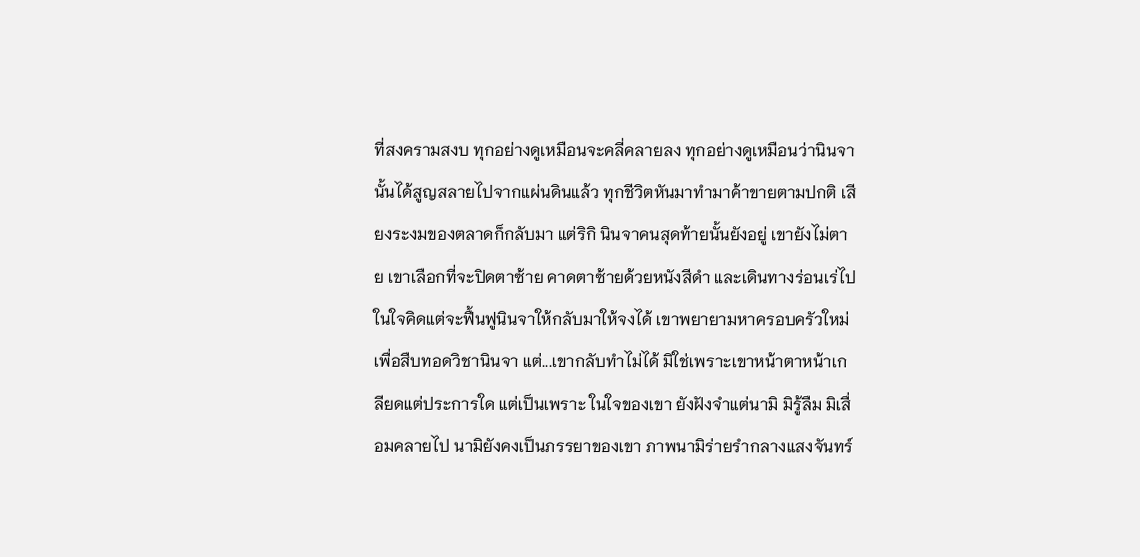ที่สงครามสงบ ทุกอย่างดูเหมือนจะคลี่คลายลง ทุกอย่างดูเหมือนว่านินจานั้นได้สูญสลายไปจากแผ่นดินแล้ว ทุกชีวิตหันมาทำมาค้าขายตามปกติ เสียงระงมของตลาดก็กลับมา แต่ริกิ นินจาคนสุดท้ายนั้นยังอยู่ เขายังไม่ตาย เขาเลือกที่จะปิดตาซ้าย คาดตาซ้ายด้วยหนังสีดำ และเดินทางร่อนเร่ไป ในใจคิดแต่จะฟื้นฟูนินจาให้กลับมาให้จงได้ เขาพยายามหาครอบครัวใหม่ เพื่อสืบทอดวิชานินจา แต่...เขากลับทำไม่ได้ มิใช่เพราะเขาหน้าตาหน้าเกลียดแต่ประการใด แต่เป็นเพราะ ในใจของเขา ยังฝังจำแต่นามิ มิรู้ลืม มิเสื่อมคลายไป นามิยังคงเป็นภรรยาของเขา ภาพนามิร่ายรำกลางแสงจันทร์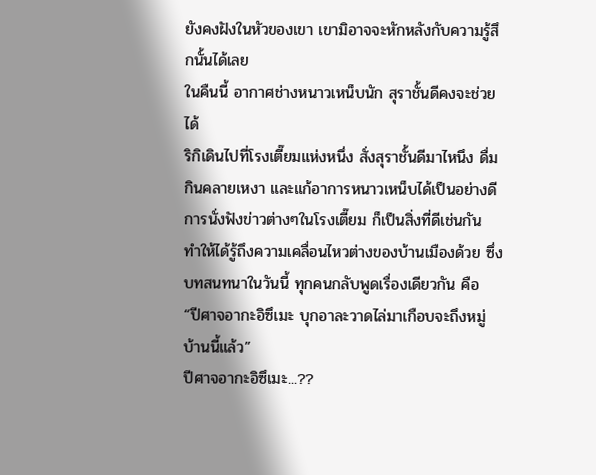ยังคงฝังในหัวของเขา เขามิอาจจะหักหลังกับความรู้สึกนั้นได้เลย
ในคืนนี้ อากาศช่างหนาวเหน็บนัก สุราชั้นดีคงจะช่วยได้
ริกิเดินไปที่โรงเตี๊ยมแห่งหนึ่ง สั่งสุราชั้นดีมาไหนึง ดื่มกินคลายเหงา และแก้อาการหนาวเหน็บได้เป็นอย่างดี
การนั่งฟังข่าวต่างๆในโรงเตี๊ยม ก็เป็นสิ่งที่ดีเช่นกัน ทำให้ได้รู้ถึงความเคลื่อนไหวต่างของบ้านเมืองด้วย ซึ่ง บทสนทนาในวันนี้ ทุกคนกลับพูดเรื่องเดียวกัน คือ
“ปีศาจอากะอิซึเมะ บุกอาละวาดไล่มาเกือบจะถึงหมู่บ้านนี้แล้ว”
ปีศาจอากะอิซึเมะ...??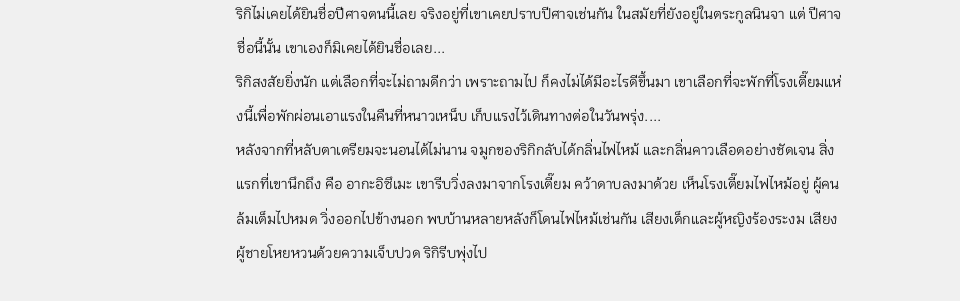ริกิไม่เคยได้ยินชื่อปีศาจตนนี้เลย จริงอยู่ที่เขาเคยปราบปีศาจเช่นกัน ในสมัยที่ยังอยู่ในตระกูลนินจา แต่ ปีศาจชื่อนี้นั้น เขาเองก็มิเคยได้ยินชื่อเลย...
ริกิสงสัยยิ่งนัก แต่เลือกที่จะไม่ถามดีกว่า เพราะถามไป ก็คงไม่ได้มีอะไรดีขึ้นมา เขาเลือกที่จะพักที่โรงเตี๊ยมแห่งนี้เพื่อพักผ่อนเอาแรงในคืนที่หนาวเหน็บ เก็บแรงไว้เดินทางต่อในวันพรุ่ง....
หลังจากที่หลับตาเตรียมจะนอนได้ไม่นาน จมูกของริกิกลับได้กลิ่นไฟไหม้ และกลิ่นคาวเลือดอย่างชัดเจน สิ่งแรกที่เขานึกถึง คือ อากะอิซึเมะ เขารีบวิ่งลงมาจากโรงเตี๊ยม คว้าดาบลงมาด้วย เห็นโรงเตี๊ยมไฟไหม้อยู่ ผู้คนล้มเต็มไปหมด วิ่งออกไปข้างนอก พบบ้านหลายหลังก็โดนไฟไหม้เช่นกัน เสียงเด็กและผู้หญิงร้องระงม เสียงผู้ชายโหยหวนด้วยความเจ็บปวด ริกิรีบพุ่งไป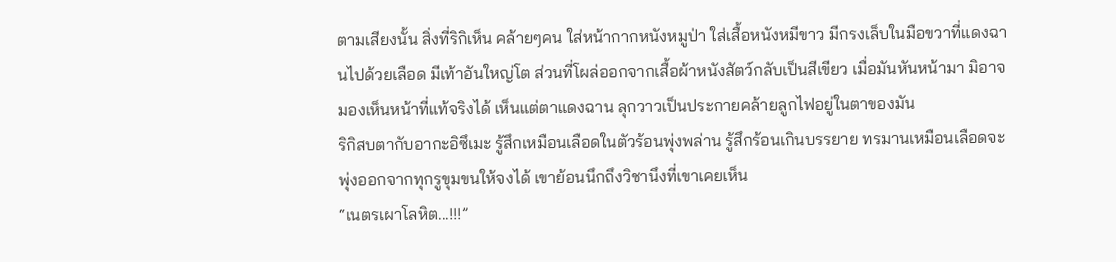ตามเสียงนั้น สิ่งที่ริกิเห็น คล้ายๆคน ใส่หน้ากากหนังหมูป่า ใส่เสื้อหนังหมีขาว มีกรงเล็บในมือขวาที่แดงฉานไปด้วยเลือด มีเท้าอันใหญ่โต ส่วนที่โผล่ออกจากเสื้อผ้าหนังสัตว์กลับเป็นสีเขียว เมื่อมันหันหน้ามา มิอาจมองเห็นหน้าที่แท้จริงได้ เห็นแต่ตาแดงฉาน ลุกวาวเป็นประกายคล้ายลูกไฟอยู่ในตาของมัน
ริกิสบตากับอากะอิซึเมะ รู้สึกเหมือนเลือดในตัวร้อนพุ่งพล่าน รู้สึกร้อนเกินบรรยาย ทรมานเหมือนเลือดจะพุ่งออกจากทุกรูขุมขนให้จงได้ เขาย้อนนึกถึงวิชานึงที่เขาเคยเห็น
“เนตรเผาโลหิต...!!!”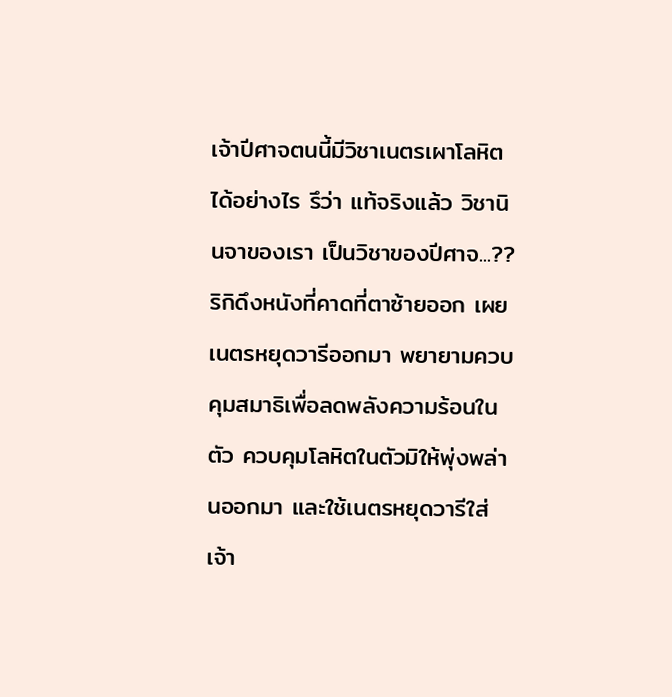เจ้าปีศาจตนนี้มีวิชาเนตรเผาโลหิตได้อย่างไร รึว่า แท้จริงแล้ว วิชานินจาของเรา เป็นวิชาของปีศาจ...??
ริกิดึงหนังที่คาดที่ตาซ้ายออก เผยเนตรหยุดวารีออกมา พยายามควบคุมสมาธิเพื่อลดพลังความร้อนในตัว ควบคุมโลหิตในตัวมิให้พุ่งพล่านออกมา และใช้เนตรหยุดวารีใส่เจ้า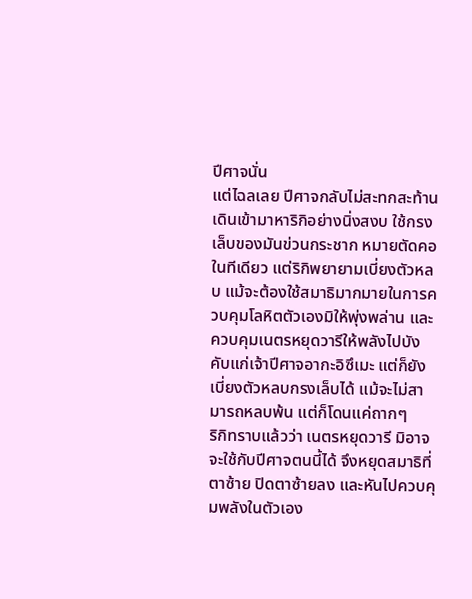ปีศาจนั่น
แต่ไฉลเลย ปีศาจกลับไม่สะทกสะท้าน เดินเข้ามาหาริกิอย่างนิ่งสงบ ใช้กรงเล็บของมันข่วนกระชาก หมายตัดคอในทีเดียว แต่ริกิพยายามเบี่ยงตัวหลบ แม้จะต้องใช้สมาธิมากมายในการควบคุมโลหิตตัวเองมิให้พุ่งพล่าน และควบคุมเนตรหยุดวารีให้พลังไปบังคับแก่เจ้าปีศาจอากะอิซึเมะ แต่ก็ยังเบี่ยงตัวหลบกรงเล็บได้ แม้จะไม่สามารถหลบพ้น แต่ก็โดนแค่ถากๆ
ริกิทราบแล้วว่า เนตรหยุดวารี มิอาจจะใช้กับปีศาจตนนี้ได้ จึงหยุดสมาธิที่ตาซ้าย ปิดตาซ้ายลง และหันไปควบคุมพลังในตัวเอง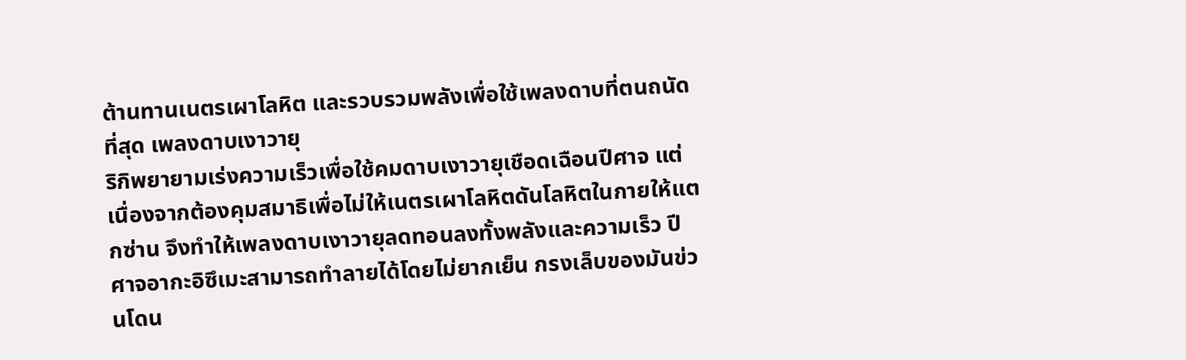ต้านทานเนตรเผาโลหิต และรวบรวมพลังเพื่อใช้เพลงดาบที่ตนถนัดที่สุด เพลงดาบเงาวายุ
ริกิพยายามเร่งความเร็วเพื่อใช้คมดาบเงาวายุเชือดเฉือนปีศาจ แต่ เนื่องจากต้องคุมสมาธิเพื่อไม่ให้เนตรเผาโลหิตดันโลหิตในกายให้แตกซ่าน จึงทำให้เพลงดาบเงาวายุลดทอนลงทั้งพลังและความเร็ว ปีศาจอากะอิซึเมะสามารถทำลายได้โดยไม่ยากเย็น กรงเล็บของมันข่วนโดน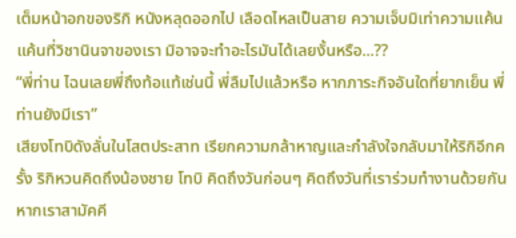เต็มหน้าอกของริกิ หนังหลุดออกไป เลือดไหลเป็นสาย ความเจ็บมิเท่าความแค้น แค้นที่วิชานินจาของเรา มิอาจจะทำอะไรมันได้เลยงั้นหรือ...??
“พี่ท่าน ไฉนเลยพี่ถึงท้อแท้เช่นนี้ พี่ลืมไปแล้วหรือ หากภาระกิจอันใดที่ยากเย็น พี่ท่านยังมีเรา”
เสียงโทบิดังลั่นในโสตประสาท เรียกความกล้าหาญและกำลังใจกลับมาให้ริกิอีกครั้ง ริกิหวนคิดถึงน้องชาย โทบิ คิดถึงวันก่อนๆ คิดถึงวันที่เราร่วมทำงานด้วยกัน
หากเราสามัคคี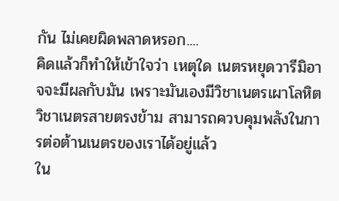กัน ไม่เคยผิดพลาดหรอก....
คิดแล้วก็ทำให้เข้าใจว่า เหตุใด เนตรหยุดวารีมิอาจจะมีผลกับมัน เพราะมันเองมีวิชาเนตรเผาโลหิต วิชาเนตรสายตรงข้าม สามารถควบคุมพลังในการต่อต้านเนตรของเราได้อยู่แล้ว
ใน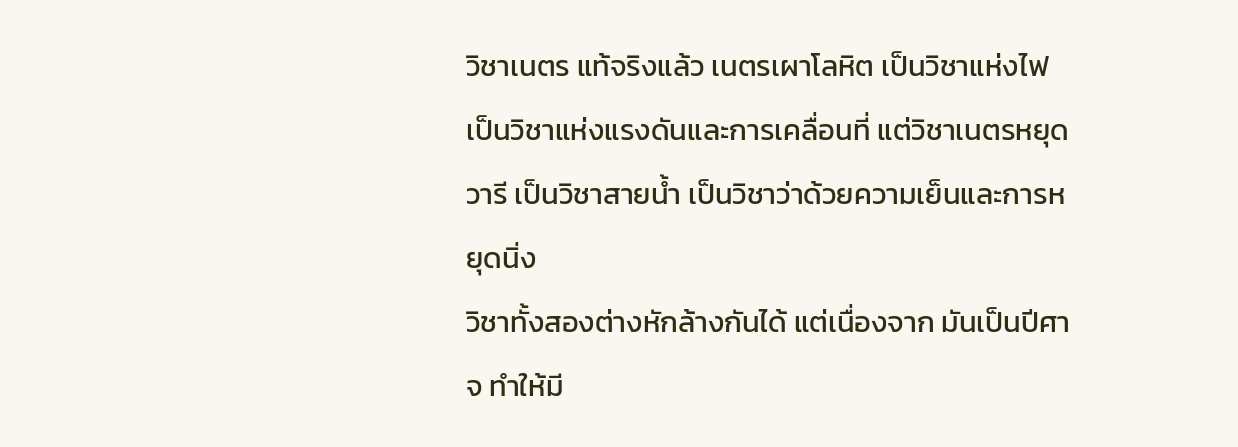วิชาเนตร แท้จริงแล้ว เนตรเผาโลหิต เป็นวิชาแห่งไฟ เป็นวิชาแห่งแรงดันและการเคลื่อนที่ แต่วิชาเนตรหยุดวารี เป็นวิชาสายน้ำ เป็นวิชาว่าด้วยความเย็นและการหยุดนิ่ง
วิชาทั้งสองต่างหักล้างกันได้ แต่เนื่องจาก มันเป็นปีศาจ ทำให้มี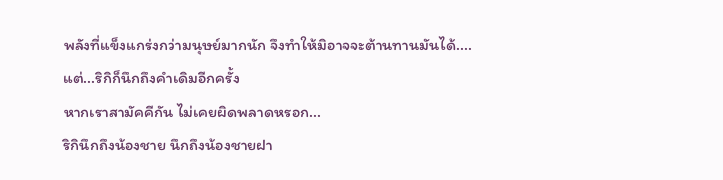พลังที่แข็งแกร่งกว่ามนุษย์มากนัก จึงทำให้มิอาจจะต้านทานมันได้....
แต่...ริกิก็นึกถึงคำเดิมอีกครั้ง
หากเราสามัคคีกัน ไม่เคยผิดพลาดหรอก...
ริกินึกถึงน้องชาย นึกถึงน้องชายฝา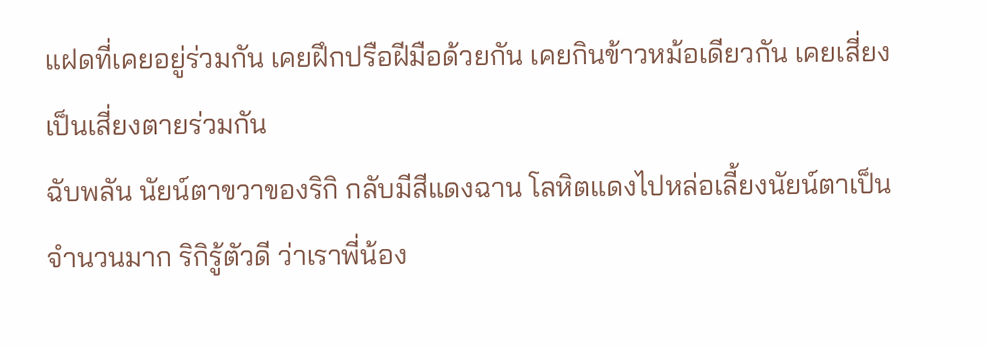แฝดที่เคยอยู่ร่วมกัน เคยฝึกปรือฝีมือด้วยกัน เคยกินข้าวหม้อเดียวกัน เคยเสี่ยงเป็นเสี่ยงตายร่วมกัน
ฉับพลัน นัยน์ตาขวาของริกิ กลับมีสีแดงฉาน โลหิตแดงไปหล่อเลี้ยงนัยน์ตาเป็นจำนวนมาก ริกิรู้ตัวดี ว่าเราพี่น้อง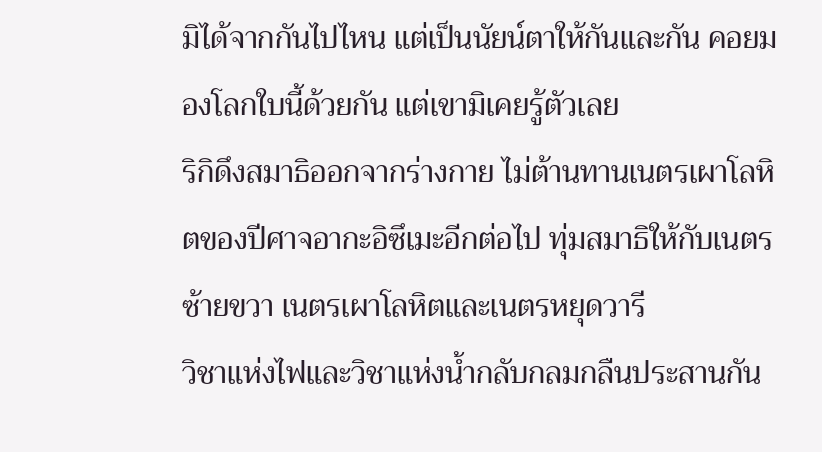มิได้จากกันไปไหน แต่เป็นนัยน์ตาให้กันและกัน คอยมองโลกใบนี้ด้วยกัน แต่เขามิเคยรู้ตัวเลย
ริกิดึงสมาธิออกจากร่างกาย ไม่ต้านทานเนตรเผาโลหิตของปีศาจอากะอิซึเมะอีกต่อไป ทุ่มสมาธิให้กับเนตรซ้ายขวา เนตรเผาโลหิตและเนตรหยุดวารี
วิชาแห่งไฟและวิชาแห่งน้ำกลับกลมกลืนประสานกัน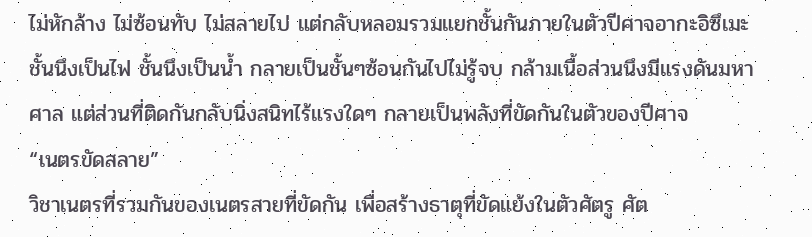ไม่หักล้าง ไม่ซ้อนทับ ไม่สลายไป แต่กลับหลอมรวมแยกชั้นกันภายในตัวปีศาจอากะอิซึเมะ ชั้นนึงเป็นไฟ ชั้นนึงเป็นน้ำ กลายเป็นชั้นๆซ้อนกันไปไม่รู้จบ กล้ามเนื้อส่วนนึงมีแรงดันมหาศาล แต่ส่วนที่ติดกันกลับนิ่งสนิทไร้แรงใดๆ กลายเป็นพลังที่ขัดกันในตัวของปีศาจ
“เนตรขัดสลาย”
วิชาเนตรที่รวมกันของเนตรสายที่ขัดกัน เพื่อสร้างธาตุที่ขัดแย้งในตัวศัตรู ศัต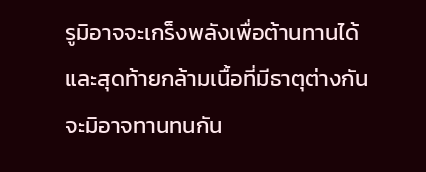รูมิอาจจะเกร็งพลังเพื่อต้านทานได้ และสุดท้ายกล้ามเนื้อที่มีธาตุต่างกันจะมิอาจทานทนกัน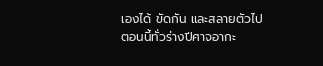เองได้ ขัดกัน และสลายตัวไป
ตอนนี้ทั่วร่างปีศาจอากะ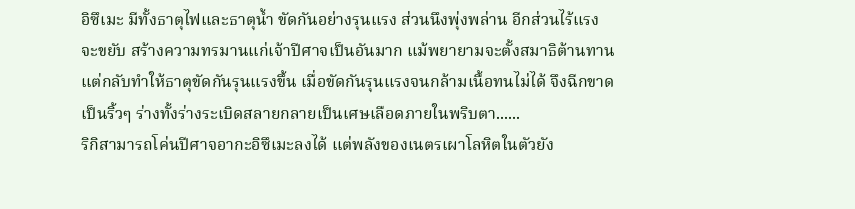อิซึเมะ มีทั้งธาตุไฟและธาตุน้ำ ขัดกันอย่างรุนแรง ส่วนนึงพุ่งพล่าน อีกส่วนไร้แรงจะขยับ สร้างความทรมานแก่เจ้าปีศาจเป็นอันมาก แม้พยายามจะตั้งสมาธิต้านทาน แต่กลับทำให้ธาตุขัดกันรุนแรงขึ้น เมื่อขัดกันรุนแรงจนกล้ามเนื้อทนไม่ได้ จึงฉีกขาดเป็นริ้วๆ ร่างทั้งร่างระเบิดสลายกลายเป็นเศษเลือดภายในพริบตา......
ริกิสามารถโค่นปีศาจอากะอิซึเมะลงได้ แต่พลังของเนตรเผาโลหิตในตัวยัง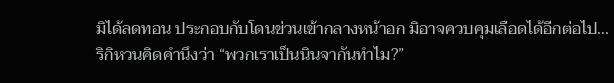มิได้ลดทอน ประกอบกับโดนข่วนเข้ากลางหน้าอก มิอาจควบคุมเลือดได้อีกต่อไป...
ริกิหวนคิดคำนึงว่า “พวกเราเป็นนินจากันทำไม?”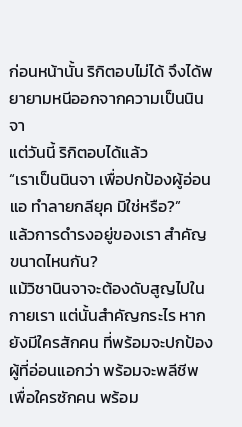ก่อนหน้านั้น ริกิตอบไม่ได้ จึงได้พยายามหนีออกจากความเป็นนินจา
แต่วันนี้ ริกิตอบได้แล้ว
“เราเป็นนินจา เพื่อปกป้องผู้อ่อนแอ ทำลายกลียุค มิใช่หรือ?”
แล้วการดำรงอยู่ของเรา สำคัญขนาดไหนกัน?
แม้วิชานินจาจะต้องดับสูญไปในกายเรา แต่นั้นสำคัญกระไร หากยังมีใครสักคน ที่พร้อมจะปกป้องผู้ที่อ่อนแอกว่า พร้อมจะพลีชีพเพื่อใครซักคน พร้อม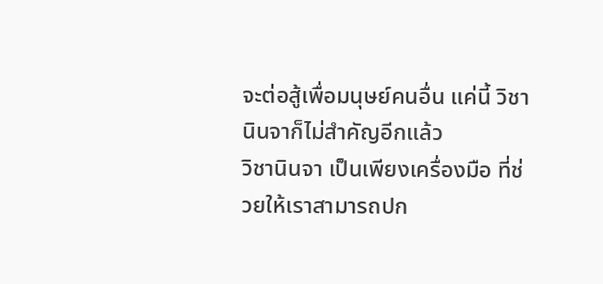จะต่อสู้เพื่อมนุษย์คนอื่น แค่นี้ วิชานินจาก็ไม่สำคัญอีกแล้ว
วิชานินจา เป็นเพียงเครื่องมือ ที่ช่วยให้เราสามารถปก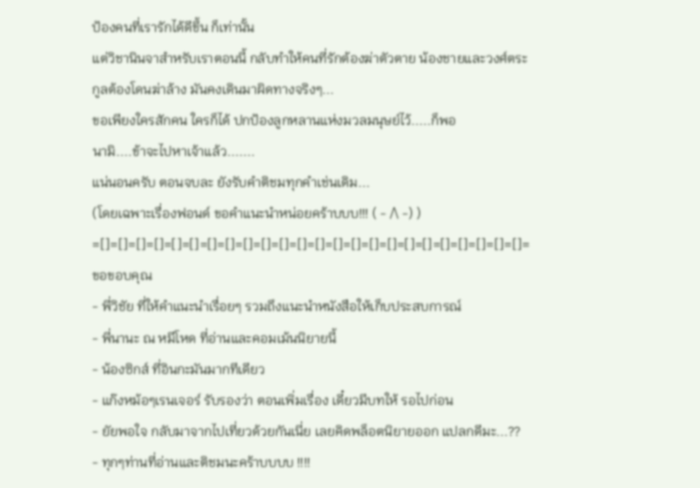ป้องคนที่เรารักได้ดีขึ้น ก็เท่านั้น
แต่วิชานินจาสำหรับเราตอนนี้ กลับทำให้คนที่รักต้องฆ่าตัวตาย น้องชายและวงศ์ตระกูลต้องโดนฆ่าล้าง มันคงเดินมาผิดทางจริงๆ...
ขอเพียงใครสักคน ใครก็ได้ ปกป้องลูกหลานแห่งมวลมนุษย์ไว้.....ก็พอ
นามิ....ข้าจะไปหาเจ้าแล้ว.......
แน่นอนครับ ตอนจบละ ยังรับคำติชมทุกคำเช่นเดิม...
(โดยเฉพาะเรื่องฟอนด์ ขอคำแนะนำหน่อยคร้าบบบ!!! ( - /\ -) )
=[]=[]=[]=[]=[]=[]=[]=[]=[]=[]=[]=[]=[]=[]=[]=[]=[]=[]=[]=[]=[]=[]=[]=[]=
ขอขอบคุณ
- พี่วิชัย ที่ให้คำแนะนำเรื่อยๆ รวมถึงแนะนำหนังสือให้เก็บประสบการณ์
- พี่นานะ ณ หมีโหด ที่อ่านและคอมเม้นนิยายนี้
- น้องซิกส์ ที่อินกะมันมากทีเดียว
- แก๊งหม้อๆเรนเจอร์ รับรองว่า ตอนเพิ่มเรื่อง เดี๋ยวมีบทให้ รอไปก่อน
- ยัยพอใจ กลับมาจากไปเที่ยวด้วยกันเนี่ย เลยคิดพล็อตนิยายออก แปลกดีมะ...??
- ทุกๆท่านที่อ่านและติชมนะคร้าบบบบ !!!!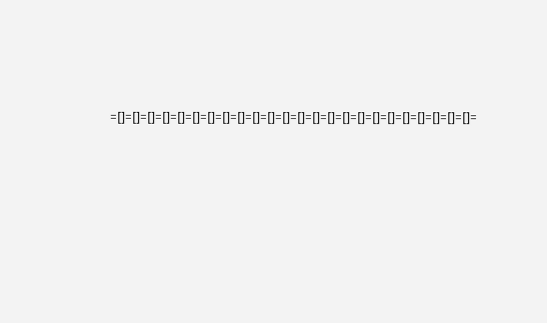=[]=[]=[]=[]=[]=[]=[]=[]=[]=[]=[]=[]=[]=[]=[]=[]=[]=[]=[]=[]=[]=[]=[]=[]=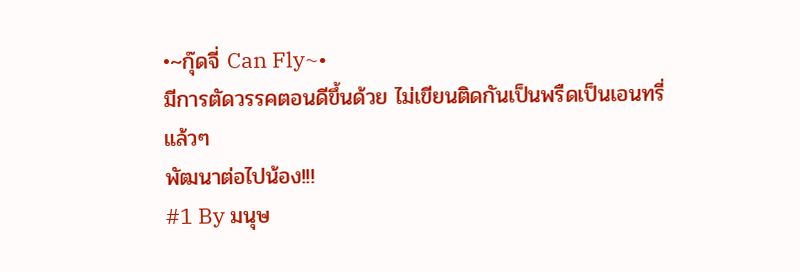•~กุ๊ดจี่ Can Fly~•
มีการตัดวรรคตอนดีขึ้นด้วย ไม่เขียนติดกันเป็นพรืดเป็นเอนทรี่แล้วๆ
พัฒนาต่อไปน้อง!!!
#1 By มนุษ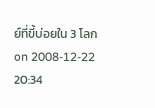ย์ที่ขี้บ่อยใน 3 โลก on 2008-12-22 20:34